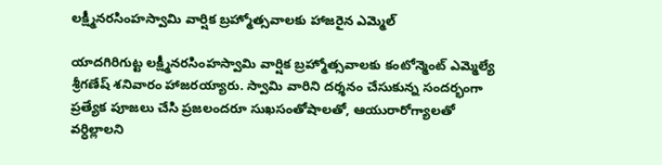లక్ష్మీనరసింహస్వామి వార్షిక బ్రహ్మోత్సవాలకు హాజరైన ఎమ్మెల్

యాదగిరిగుట్ట లక్ష్మీనరసింహస్వామి వార్షిక బ్రహ్మోత్సవాలకు కంటోన్మెంట్ ఎమ్మెల్యే శ్రీగణేష్ శనివారం హాజరయ్యారు. స్వామి వారిని దర్శనం చేసుకున్న సందర్భంగా ప్రత్యేక పూజలు చేసి ప్రజలందరూ సుఖసంతోషాలతో, ఆయురారోగ్యాలతో వర్ధిల్లాలని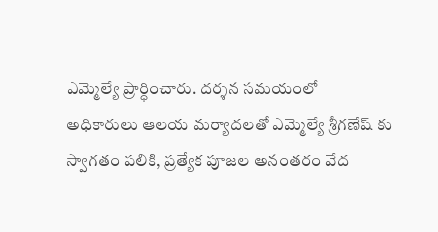ఎమ్మెల్యే ప్రార్ధించారు. దర్శన సమయంలో అధికారులు ఆలయ మర్యాదలతో ఎమ్మెల్యే శ్రీగణేష్ కు స్వాగతం పలికి, ప్రత్యేక పూజల అనంతరం వేద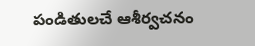పండితులచే ఆశీర్వచనం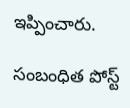ఇప్పించారు.

సంబంధిత పోస్ట్